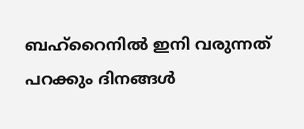ബഹ്‌റൈനിൽ ഇനി വരുന്നത് പറക്കും ദിനങ്ങൾ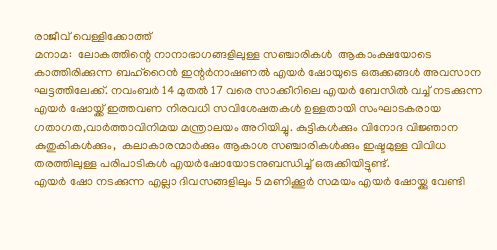രാജീവ് വെള്ളിക്കോത്ത്
മനാമ:  ലോകത്തിന്റെ നാനാഭാഗങ്ങളിലുള്ള സഞ്ചാരികൾ  ആകാംക്ഷയോടെ കാത്തിരിക്കുന്ന ബഹ്‌റൈൻ ഇന്റർനാഷണൽ എയർ ഷോയുടെ ഒരുക്കങ്ങൾ അവസാന ഘട്ടത്തിലേക്ക്. നവംബർ 14 മുതൽ 17 വരെ സാക്കീറിലെ എയർ ബേസിൽ വച്ച് നടക്കുന്ന എയർ ഷോയ്ക്ക് ഇത്തവണ നിരവധി സവിശേഷതകൾ ഉള്ളതായി സംഘാടകരായ ഗതാഗത,വാർത്താവിനിമയ മന്ത്രാലയം അറിയിച്ചു. കുട്ടികൾക്കും വിനോദ വിജ്ഞാന കുതുകികൾക്കും,  കലാകാരന്മാർക്കും ആകാശ സഞ്ചാരികൾക്കും ഇഷ്ടമുള്ള വിവിധ തരത്തിലുള്ള പരിപാടികൾ എയര്‍ഷോയോടനുബന്ധിച്ച് ഒരുക്കിയിട്ടുണ്ട്.
എയർ ഷോ നടക്കുന്ന എല്ലാ ദിവസങ്ങളിലും 5 മണിക്കൂർ സമയം എയർ ഷോയ്ക്കു വേണ്ടി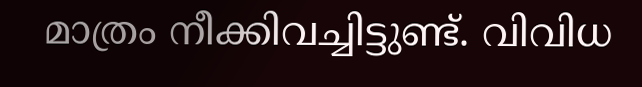മാത്രം നീക്കിവച്ചിട്ടുണ്ട്. വിവിധ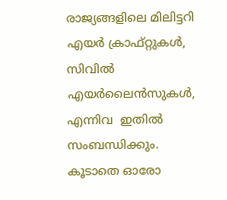രാജ്യങ്ങളിലെ മിലിട്ടറി എയർ ക്രാഫ്റ്റുകൾ, സിവിൽ എയർലൈൻസുകൾ, എന്നിവ  ഇതിൽ സംബന്ധിക്കും. കൂടാതെ ഓരോ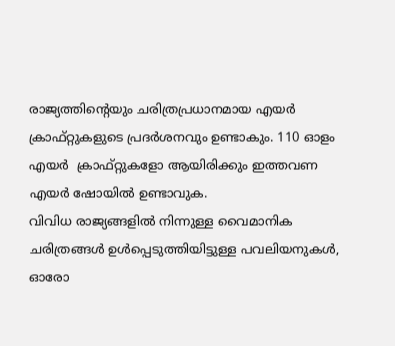രാജ്യത്തിന്റെയും ചരിത്രപ്രധാനമായ എയർ ക്രാഫ്റ്റുകളുടെ പ്രദർശനവും ഉണ്ടാകും. 110 ഓളം എയർ  ക്രാഫ്റ്റുകളോ ആയിരിക്കും ഇത്തവണ എയർ ഷോയിൽ ഉണ്ടാവുക.
വിവിധ രാജ്യങ്ങളിൽ നിന്നുള്ള വൈമാനിക ചരിത്രങ്ങൾ ഉൾപ്പെടുത്തിയിട്ടുള്ള പവലിയനുകൾ, ഓരോ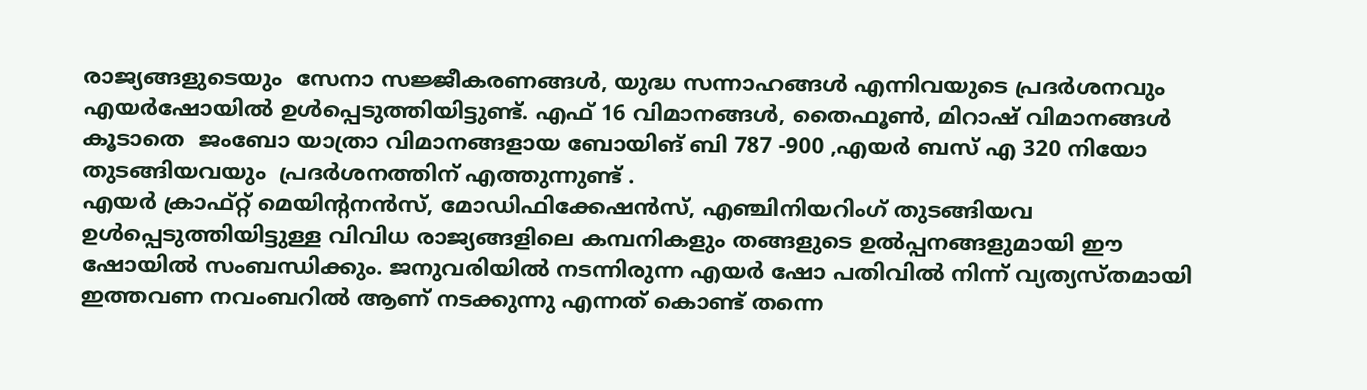രാജ്യങ്ങളുടെയും  സേനാ സജ്ജീകരണങ്ങൾ, യുദ്ധ സന്നാഹങ്ങൾ എന്നിവയുടെ പ്രദർശനവും എയർഷോയിൽ ഉൾപ്പെടുത്തിയിട്ടുണ്ട്. എഫ് 16 വിമാനങ്ങൾ, തൈഫൂൺ, മിറാഷ് വിമാനങ്ങൾ കൂടാതെ  ജംബോ യാത്രാ വിമാനങ്ങളായ ബോയിങ് ബി 787 -900 ,എയർ ബസ് എ 320 നിയോ  തുടങ്ങിയവയും  പ്രദര്‍ശനത്തിന് എത്തുന്നുണ്ട് .
എയർ ക്രാഫ്റ്റ് മെയിന്റനൻസ്, മോഡിഫിക്കേഷൻസ്, എഞ്ചിനിയറിംഗ് തുടങ്ങിയവ ഉൾപ്പെടുത്തിയിട്ടുള്ള വിവിധ രാജ്യങ്ങളിലെ കമ്പനികളും തങ്ങളുടെ ഉൽപ്പനങ്ങളുമായി ഈ ഷോയിൽ സംബന്ധിക്കും. ജനുവരിയിൽ നടന്നിരുന്ന എയർ ഷോ പതിവിൽ നിന്ന് വ്യത്യസ്തമായി ഇത്തവണ നവംബറിൽ ആണ് നടക്കുന്നു എന്നത് കൊണ്ട് തന്നെ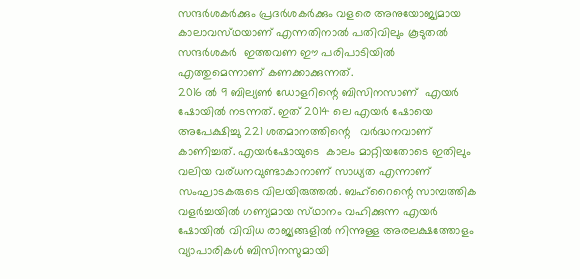സന്ദർശകർക്കും പ്രദർശകർക്കും വളരെ അനുയോജ്യമായ കാലാവസ്‌ഥയാണ് എന്നതിനാൽ പതിവിലും കൂടുതൽ സന്ദർശകർ  ഇത്തവണ ഈ പരിപാടിയിൽ എത്തുമെന്നാണ് കണക്കാക്കുന്നത്.
2016 ൽ 9 ബില്യൺ ഡോളറിന്റെ ബിസിനസാണ്  എയർ ഷോയിൽ നടന്നത്. ഇത് 2014 ലെ എയർ ഷോയെ അപേക്ഷിച്ചു 221 ശതമാനത്തിന്റെ   വർദ്ധനവാണ്‌ കാണിച്ചത്. എയർഷോയുടെ  കാലം മാറ്റിയതോടെ ഇതിലും വലിയ വര്ധനവുണ്ടാകാനാണ് സാധ്യത എന്നാണ് സംഘാടകരുടെ വിലയിരുത്തൽ. ബഹ്‌റൈന്റെ സാമ്പത്തിക വളർച്ചയിൽ ഗണ്യമായ സ്‌ഥാനം വഹിക്കുന്ന എയർ ഷോയിൽ വിവിധ രാജ്യങ്ങളിൽ നിന്നുള്ള അരലക്ഷത്തോളം വ്യാപാരികൾ ബിസിനസുമായി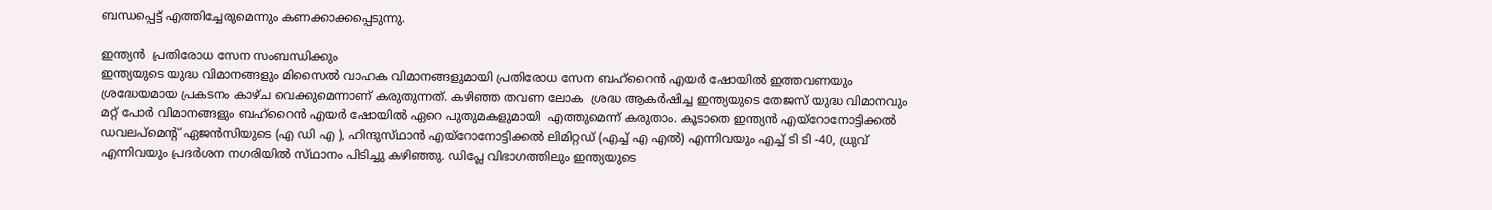ബന്ധപ്പെട്ട് എത്തിച്ചേരുമെന്നും കണക്കാക്കപ്പെടുന്നു.

ഇന്ത്യൻ  പ്രതിരോധ സേന സംബന്ധിക്കും
ഇന്ത്യയുടെ യുദ്ധ വിമാനങ്ങളും മിസൈൽ വാഹക വിമാനങ്ങളുമായി പ്രതിരോധ സേന ബഹ്‌റൈൻ എയർ ഷോയിൽ ഇത്തവണയും ശ്രദ്ധേയമായ പ്രകടനം കാഴ്ച വെക്കുമെന്നാണ് കരുതുന്നത്. കഴിഞ്ഞ തവണ ലോക  ശ്രദ്ധ ആകർഷിച്ച ഇന്ത്യയുടെ തേജസ് യുദ്ധ വിമാനവും  മറ്റ് പോർ വിമാനങ്ങളും ബഹ്‌റൈൻ എയർ ഷോയിൽ ഏറെ പുതുമകളുമായി  എത്തുമെന്ന് കരുതാം. കൂടാതെ ഇന്ത്യൻ എയ്റോനോട്ടിക്കൽ ഡവലപ്മെന്റ് ഏജൻസിയുടെ (എ ഡി എ ), ഹിന്ദുസ്‌ഥാൻ എയ്റോനോട്ടിക്കൽ ലിമിറ്റഡ് (എച്ച് എ എൽ) എന്നിവയും എച്ച് ടി ടി -40, ധ്രുവ് എന്നിവയും പ്രദർശന നഗരിയിൽ സ്‌ഥാനം പിടിച്ചു കഴിഞ്ഞു. ഡിപ്ലേ വിഭാഗത്തിലും ഇന്ത്യയുടെ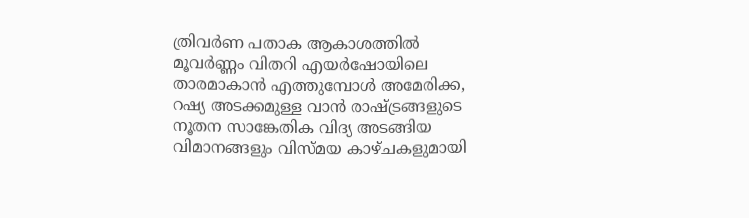ത്രിവർണ പതാക ആകാശത്തിൽ മൂവർണ്ണം വിതറി എയർഷോയിലെ  താരമാകാൻ എത്തുമ്പോൾ അമേരിക്ക, റഷ്യ അടക്കമുള്ള വാൻ രാഷ്ട്രങ്ങളുടെ നൂതന സാങ്കേതിക വിദ്യ അടങ്ങിയ വിമാനങ്ങളും വിസ്മയ കാഴ്ചകളുമായി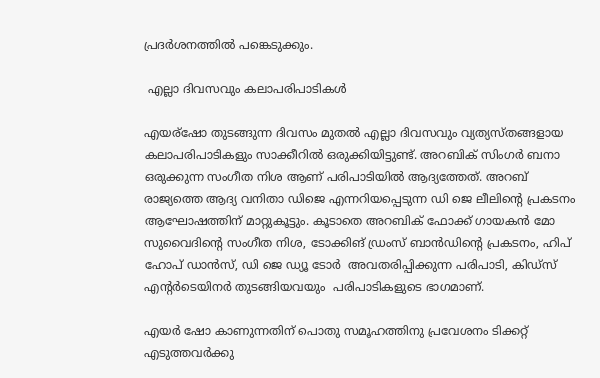പ്രദർശനത്തിൽ പങ്കെടുക്കും.

 എല്ലാ ദിവസവും കലാപരിപാടികൾ

എയര്ഷോ തുടങ്ങുന്ന ദിവസം മുതൽ എല്ലാ ദിവസവും വ്യത്യസ്തങ്ങളായ കലാപരിപാടികളും സാക്കീറിൽ ഒരുക്കിയിട്ടുണ്ട്. അറബിക് സിംഗർ ബനാ  ഒരുക്കുന്ന സംഗീത നിശ ആണ് പരിപാടിയിൽ ആദ്യത്തേത്. അറബ് രാജ്യത്തെ ആദ്യ വനിതാ ഡിജെ എന്നറിയപ്പെടുന്ന ഡി ജെ ലീലിന്റെ പ്രകടനം ആഘോഷത്തിന് മാറ്റുകൂട്ടും. കൂടാതെ അറബിക് ഫോക്ക് ഗായകൻ മോ സുവൈദിന്റെ സംഗീത നിശ, ടോക്കിങ് ഡ്രംസ് ബാൻഡിന്റെ പ്രകടനം, ഹിപ് ഹോപ് ഡാൻസ്, ഡി ജെ ഡ്യൂ ടോർ  അവതരിപ്പിക്കുന്ന പരിപാടി, കിഡ്സ് എന്റർടെയിനർ തുടങ്ങിയവയും  പരിപാടികളുടെ ഭാഗമാണ്.

എയർ ഷോ കാണുന്നതിന് പൊതു സമൂഹത്തിനു പ്രവേശനം ടിക്കറ്റ് എടുത്തവർക്കു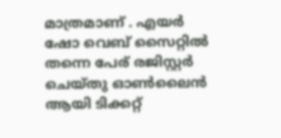മാത്രമാണ് . എയർ ഷോ വെബ് സൈറ്റിൽ തന്നെ പേര് രജിസ്റ്റർ ചെയ്തു ഓൺലൈൻ ആയി ടിക്കറ്റ്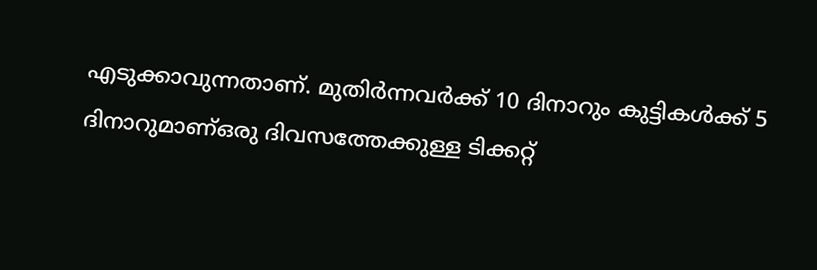എടുക്കാവുന്നതാണ്. മുതിർന്നവർക്ക് 10 ദിനാറും കുട്ടികൾക്ക് 5 ദിനാറുമാണ്ഒരു ദിവസത്തേക്കുള്ള ടിക്കറ്റ്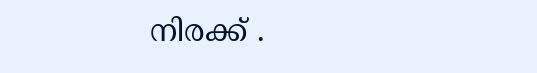നിരക്ക് .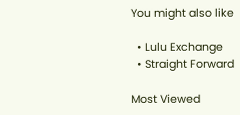You might also like

  • Lulu Exchange
  • Straight Forward

Most Viewed